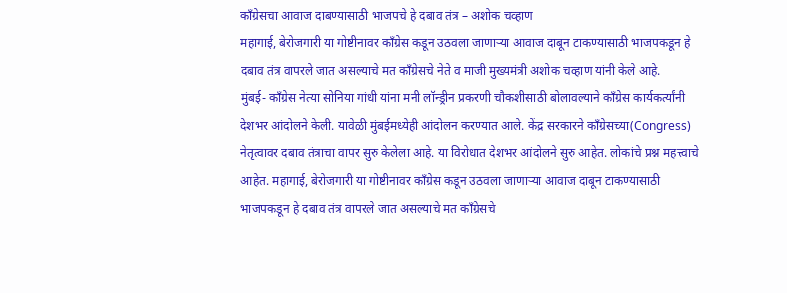काँग्रेसचा आवाज दाबण्यासाठी भाजपचे हे दबाव तंत्र – अशोक चव्हाण
महागाई, बेरोजगारी या गोष्टीनावर काँग्रेस कडून उठवला जाणाऱ्या आवाज दाबून टाकण्यासाठी भाजपकडून हे दबाव तंत्र वापरले जात असल्याचे मत काँग्रेसचे नेते व माजी मुख्यमंत्री अशोक चव्हाण यांनी केले आहे.
मुंबई- काँग्रेस नेत्या सोनिया गांधी यांना मनी लॉन्ड्रीन प्रकरणी चौकशीसाठी बोलावल्याने काँग्रेस कार्यकर्त्यांनी देशभर आंदोलने केली. यावेळी मुंबईमध्येही आंदोलन करण्यात आले. केंद्र सरकारने काँग्रेसच्या(Congress) नेतृत्वावर दबाव तंत्राचा वापर सुरु केलेला आहे. या विरोधात देशभर आंदोलने सुरु आहेत. लोकांचे प्रश्न महत्त्वाचे आहेत. महागाई, बेरोजगारी या गोष्टीनावर काँग्रेस कडून उठवला जाणाऱ्या आवाज दाबून टाकण्यासाठी भाजपकडून हे दबाव तंत्र वापरले जात असल्याचे मत काँग्रेसचे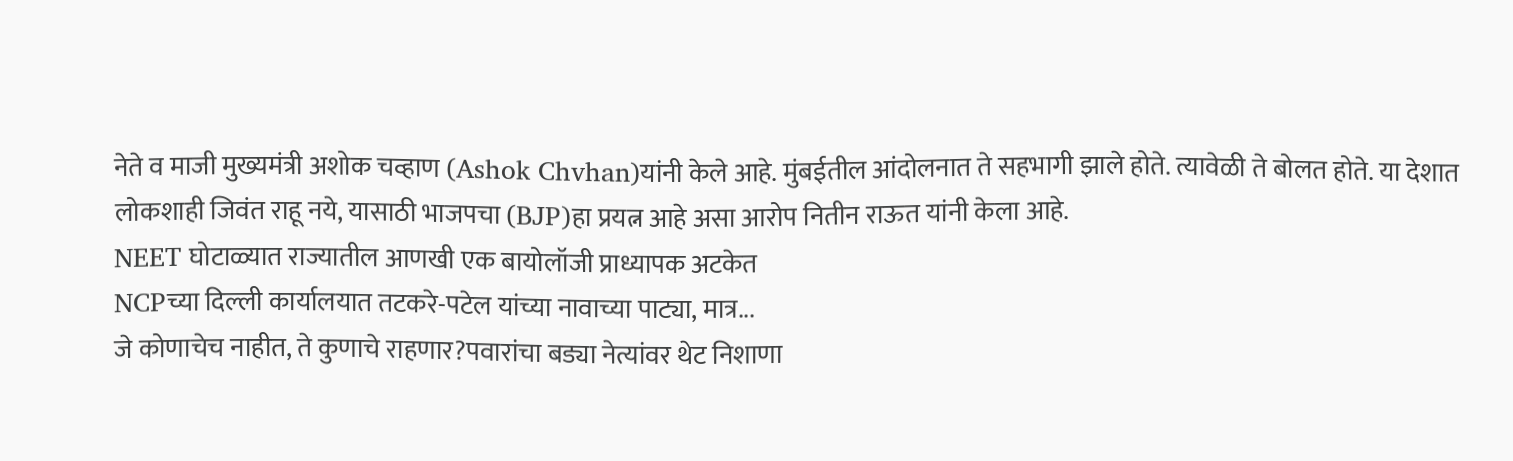नेते व माजी मुख्यमंत्री अशोक चव्हाण (Ashok Chvhan)यांनी केले आहे. मुंबईतील आंदोलनात ते सहभागी झाले होते. त्यावेळी ते बोलत होते. या देशात लोकशाही जिवंत राहू नये, यासाठी भाजपचा (BJP)हा प्रयत्न आहे असा आरोप नितीन राऊत यांनी केला आहे.
NEET घोटाळ्यात राज्यातील आणखी एक बायोलॉजी प्राध्यापक अटकेत
NCPच्या दिल्ली कार्यालयात तटकरे-पटेल यांच्या नावाच्या पाट्या, मात्र...
जे कोणाचेच नाहीत, ते कुणाचे राहणार?पवारांचा बड्या नेत्यांवर थेट निशाणा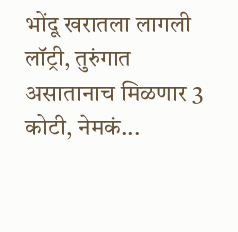भोंदू खरातला लागली लॉट्री, तुरुंगात असातानाच मिळणार 3 कोटी, नेमकं...